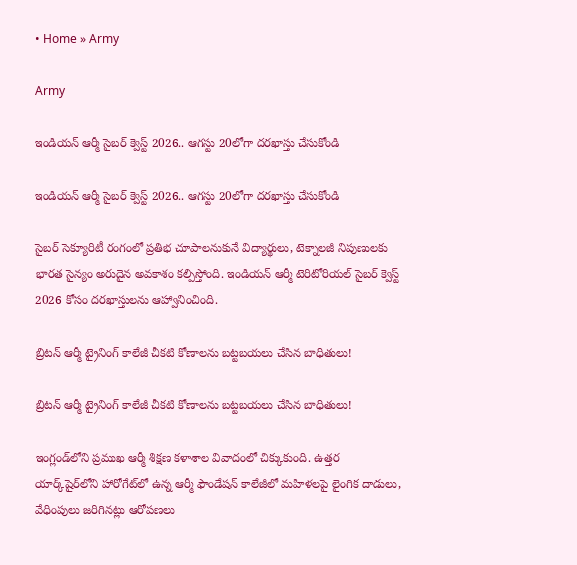• Home » Army

Army

ఇండియన్ ఆర్మీ సైబర్ క్వెస్ట్ 2026.. ఆగస్టు 20లోగా దరఖాస్తు చేసుకోండి

ఇండియన్ ఆర్మీ సైబర్ క్వెస్ట్ 2026.. ఆగస్టు 20లోగా దరఖాస్తు చేసుకోండి

సైబర్ సెక్యూరిటీ రంగంలో ప్రతిభ చూపాలనుకునే విద్యార్థులు, టెక్నాలజీ నిపుణులకు భారత సైన్యం అరుదైన అవకాశం కల్పిస్తోంది. ఇండియన్ ఆర్మీ టెరిటోరియల్ సైబర్ క్వెస్ట్ 2026 కోసం దరఖాస్తులను ఆహ్వానించింది.

బ్రిటన్ ఆర్మీ ట్రైనింగ్ కాలేజీ చీకటి కోణాలను బట్టబయలు చేసిన బాధితులు!

బ్రిటన్ ఆర్మీ ట్రైనింగ్ కాలేజీ చీకటి కోణాలను బట్టబయలు చేసిన బాధితులు!

ఇంగ్లండ్‌లోని ప్రముఖ ఆర్మీ శిక్షణ కళాశాల వివాదంలో చిక్కుకుంది. ఉత్తర యార్క్‌షైర్‌లోని హారోగేట్‌లో ఉన్న ఆర్మీ ఫౌండేషన్ కాలేజీలో మహిళలపై లైంగిక దాడులు, వేధింపులు జరిగినట్లు ఆరోపణలు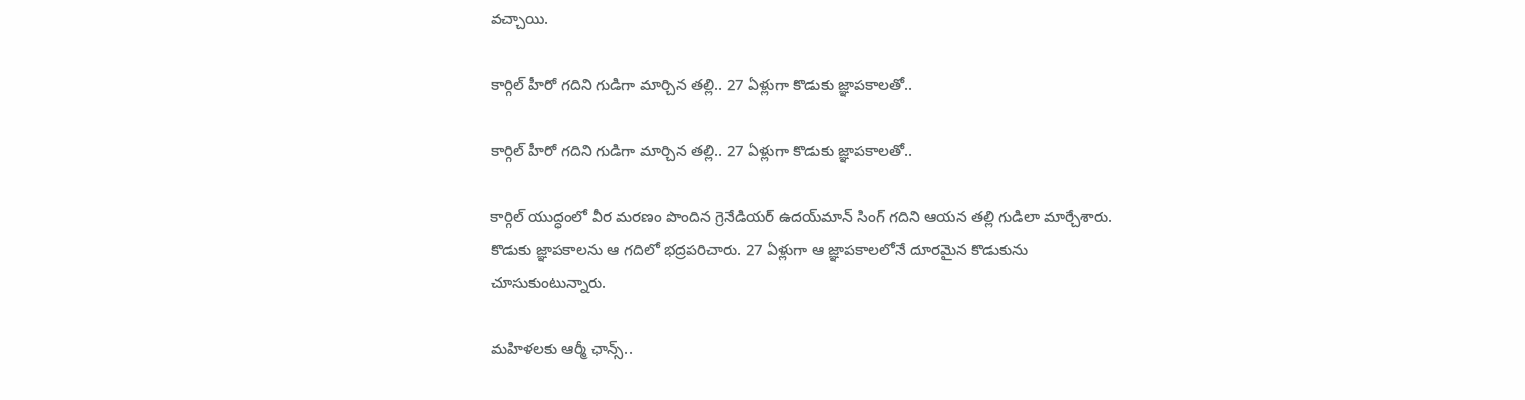వచ్చాయి.

కార్గిల్ హీరో గదిని గుడిగా మార్చిన తల్లి.. 27 ఏళ్లుగా కొడుకు జ్ఞాపకాలతో..

కార్గిల్ హీరో గదిని గుడిగా మార్చిన తల్లి.. 27 ఏళ్లుగా కొడుకు జ్ఞాపకాలతో..

కార్గిల్ యుద్ధంలో వీర మరణం పొందిన గ్రెనేడియర్ ఉదయ్‌మాన్ సింగ్ గదిని ఆయన తల్లి గుడిలా మార్చేశారు. కొడుకు జ్ఞాపకాలను ఆ గదిలో భద్రపరిచారు. 27 ఏళ్లుగా ఆ జ్ఞాపకాలలోనే దూరమైన కొడుకును చూసుకుంటున్నారు.

మహిళలకు ఆర్మీ ఛాన్స్..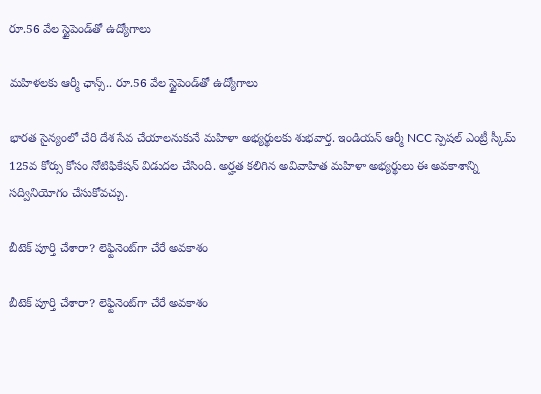రూ.56 వేల స్టైపెండ్‌తో ఉద్యోగాలు

మహిళలకు ఆర్మీ ఛాన్స్.. రూ.56 వేల స్టైపెండ్‌తో ఉద్యోగాలు

భారత సైన్యంలో చేరి దేశ సేవ చేయాలనుకునే మహిళా అభ్యర్థులకు శుభవార్త. ఇండియన్ ఆర్మీ NCC స్పెషల్ ఎంట్రీ స్కీమ్ 125వ కోర్సు కోసం నోటిఫికేషన్ విడుదల చేసింది. అర్హత కలిగిన అవివాహిత మహిళా అభ్యర్థులు ఈ అవకాశాన్ని సద్వినియోగం చేసుకోవచ్చు.

బీటెక్ పూర్తి చేశారా? లెఫ్టినెంట్‌గా చేరే అవకాశం

బీటెక్ పూర్తి చేశారా? లెఫ్టినెంట్‌గా చేరే అవకాశం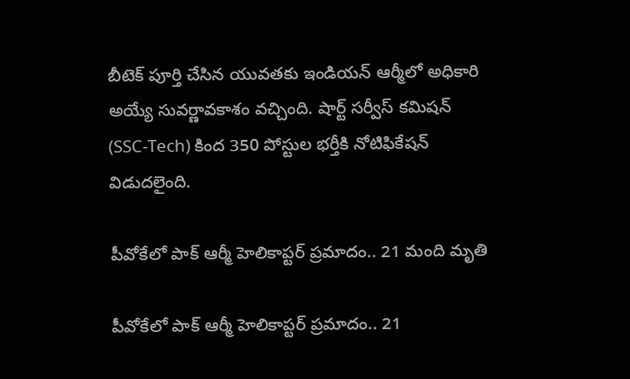బీటెక్ పూర్తి చేసిన యువతకు ఇండియన్ ఆర్మీలో అధికారి అయ్యే సువర్ణావకాశం వచ్చింది. షార్ట్ సర్వీస్ కమిషన్ (SSC-Tech) కింద 350 పోస్టుల భర్తీకి నోటిఫికేషన్ విడుదలైంది.

పీవోకేలో పాక్ ఆర్మీ హెలికాప్టర్ ప్రమాదం.. 21 మంది మృతి

పీవోకేలో పాక్ ఆర్మీ హెలికాప్టర్ ప్రమాదం.. 21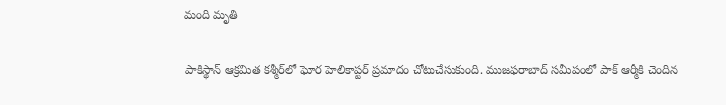మంది మృతి

పాకిస్థాన్ ఆక్రమిత కశ్మీర్‌లో ఘోర హెలికాప్టర్ ప్రమాదం చోటుచేసుకుంది. ముజఫరాబాద్ సమీపంలో పాక్ ఆర్మీకి చెందిన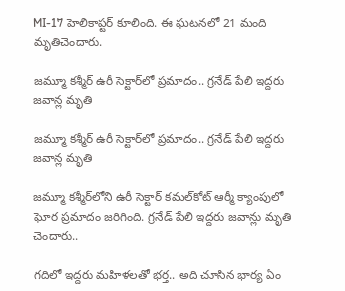MI-17 హెలికాప్టర్ కూలింది. ఈ ఘటనలో 21 మంది మృతిచెందారు.

జమ్మూ కశ్మీర్‌ ఉరీ సెక్టార్‌లో ప్రమాదం.. గ్రనేడ్‌ పేలి ఇద్దరు జవాన్ల మృతి

జమ్మూ కశ్మీర్‌ ఉరీ సెక్టార్‌లో ప్రమాదం.. గ్రనేడ్‌ పేలి ఇద్దరు జవాన్ల మృతి

జమ్మూ కశ్మీర్‌లోని ఉరీ సెక్టార్ కమల్‌కోట్ ఆర్మీ క్యాంపులో ఘోర ప్రమాదం జరిగింది. గ్రనేడ్‌ పేలి ఇద్దరు జవాన్లు మృతి చెందారు..

గదిలో ఇద్దరు మహిళలతో భర్త.. అది చూసిన భార్య ఏం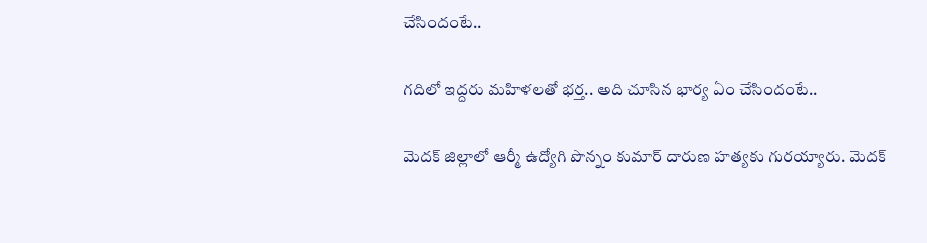చేసిందంటే..

గదిలో ఇద్దరు మహిళలతో భర్త.. అది చూసిన భార్య ఏం చేసిందంటే..

మెదక్ జిల్లాలో ఆర్మీ ఉద్యోగి పొన్నం కుమార్ దారుణ హత్యకు గురయ్యారు. మెదక్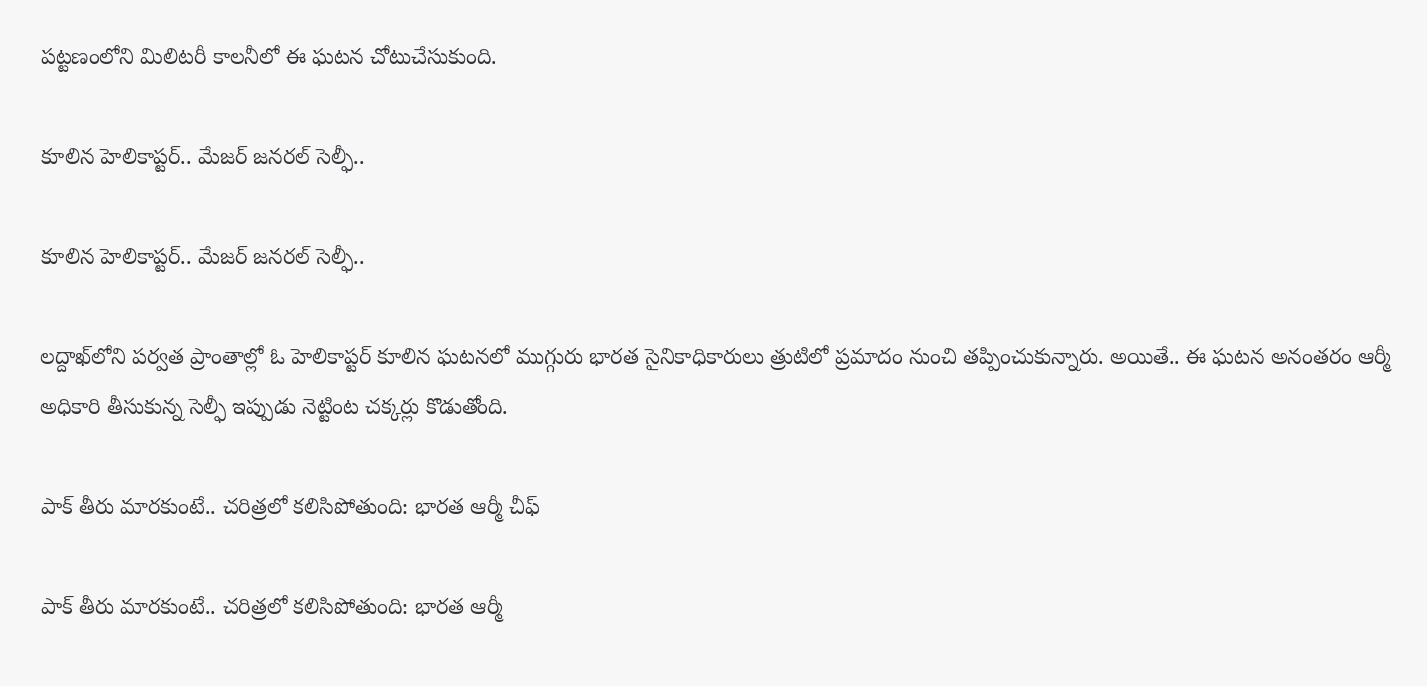పట్టణంలోని మిలిటరీ కాలనీలో ఈ ఘటన చోటుచేసుకుంది.

కూలిన హెలికాప్టర్.. మేజర్ జనరల్ సెల్ఫీ..

కూలిన హెలికాప్టర్.. మేజర్ జనరల్ సెల్ఫీ..

లద్దాఖ్‌లోని పర్వత ప్రాంతాల్లో ఓ హెలికాప్టర్ కూలిన ఘటనలో ముగ్గురు భారత సైనికాధికారులు త్రుటిలో ప్రమాదం నుంచి తప్పించుకున్నారు. అయితే.. ఈ ఘటన అనంతరం ఆర్మీ అధికారి తీసుకున్న సెల్ఫీ ఇప్పుడు నెట్టింట చక్కర్లు కొడుతోంది.

పాక్ తీరు మారకుంటే.. చరిత్రలో కలిసిపోతుంది: భారత ఆర్మీ చీఫ్

పాక్ తీరు మారకుంటే.. చరిత్రలో కలిసిపోతుంది: భారత ఆర్మీ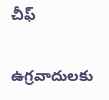చీఫ్

ఉగ్రవాదులకు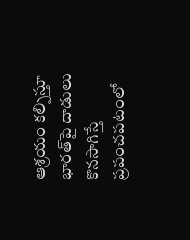ఆశ్రయం కల్పిస్తూ భారత్‌పై దాడులు కొనసాగిస్తే ప్రపంచపటంలో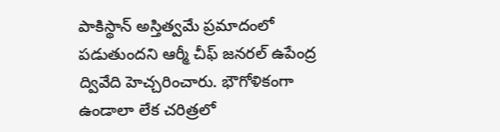పాకిస్థాన్ అస్తిత్వమే ప్రమాదంలో పడుతుందని ఆర్మీ చీఫ్ జనరల్ ఉపేంద్ర ద్వివేది హెచ్చరించారు. భౌగోళికంగా ఉండాలా లేక చరిత్రలో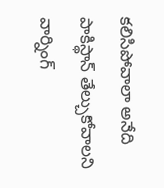కలిసిపోవాలా అనేది పాకిస్థాన్ తేల్చుకోవాలని వార్నింగ్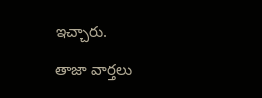ఇచ్చారు.

తాజా వార్తలు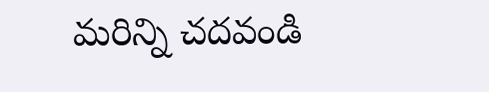మరిన్ని చదవండి